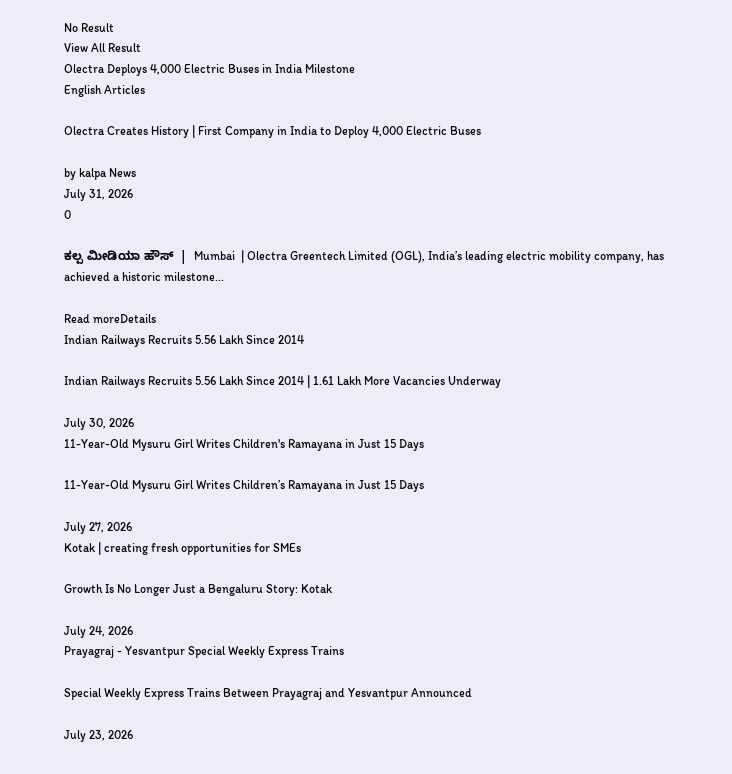No Result
View All Result
Olectra Deploys 4,000 Electric Buses in India Milestone
English Articles

Olectra Creates History | First Company in India to Deploy 4,000 Electric Buses

by kalpa News
July 31, 2026
0

ಕಲ್ಪ ಮೀಡಿಯಾ ಹೌಸ್  |  Mumbai  | Olectra Greentech Limited (OGL), India’s leading electric mobility company, has achieved a historic milestone...

Read moreDetails
Indian Railways Recruits 5.56 Lakh Since 2014

Indian Railways Recruits 5.56 Lakh Since 2014 | 1.61 Lakh More Vacancies Underway

July 30, 2026
11-Year-Old Mysuru Girl Writes Children's Ramayana in Just 15 Days

11-Year-Old Mysuru Girl Writes Children’s Ramayana in Just 15 Days

July 27, 2026
Kotak | creating fresh opportunities for SMEs

Growth Is No Longer Just a Bengaluru Story: Kotak

July 24, 2026
Prayagraj - Yesvantpur Special Weekly Express Trains

Special Weekly Express Trains Between Prayagraj and Yesvantpur Announced

July 23, 2026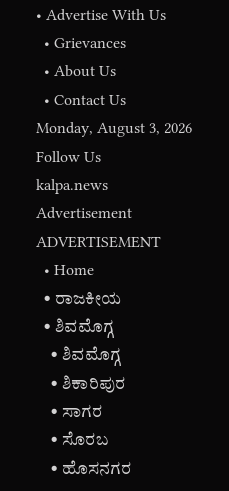• Advertise With Us
  • Grievances
  • About Us
  • Contact Us
Monday, August 3, 2026
Follow Us
kalpa.news
Advertisement
ADVERTISEMENT
  • Home
  • ರಾಜಕೀಯ
  • ಶಿವಮೊಗ್ಗ
    • ಶಿವಮೊಗ್ಗ
    • ಶಿಕಾರಿಪುರ
    • ಸಾಗರ
    • ಸೊರಬ
    • ಹೊಸನಗರ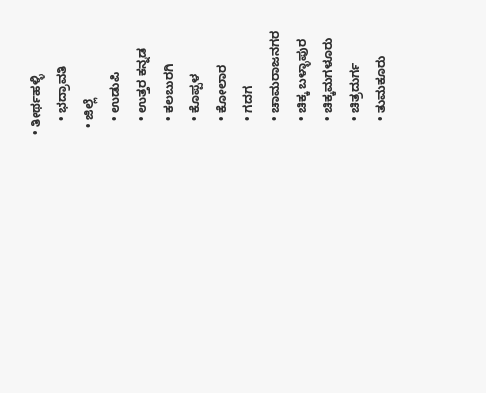• ತೀರ್ಥಹಳ್ಳಿ
    • ಭದ್ರಾವತಿ
  • ಜಿಲ್ಲೆ
    • ಉಡುಪಿ
    • ಉತ್ತರ ಕನ್ನಡ
    • ಕಲಬುರಗಿ
    • ಕೊಪ್ಪಳ
    • ಕೋಲಾರ
    • ಗದಗ
    • ಚಾಮರಾಜನಗರ
    • ಚಿಕ್ಕ ಬಳ್ಳಾಪುರ
    • ಚಿಕ್ಕಮಗಳೂರು
    • ಚಿತ್ರದುರ್ಗ
    • ತುಮಕೂರು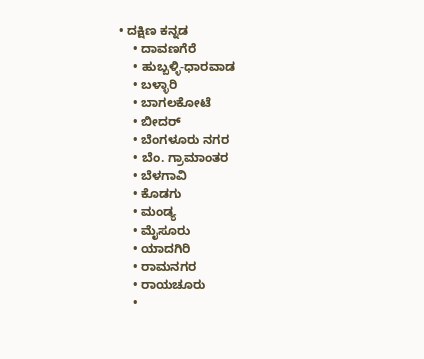• ದಕ್ಷಿಣ ಕನ್ನಡ
    • ದಾವಣಗೆರೆ
    • ಹುಬ್ಬಳ್ಳಿ-ಧಾರವಾಡ
    • ಬಳ್ಳಾರಿ
    • ಬಾಗಲಕೋಟೆ
    • ಬೀದರ್
    • ಬೆಂಗಳೂರು ನಗರ
    • ಬೆಂ. ಗ್ರಾಮಾಂತರ
    • ಬೆಳಗಾವಿ
    • ಕೊಡಗು
    • ಮಂಡ್ಯ
    • ಮೈಸೂರು
    • ಯಾದಗಿರಿ
    • ರಾಮನಗರ
    • ರಾಯಚೂರು
    •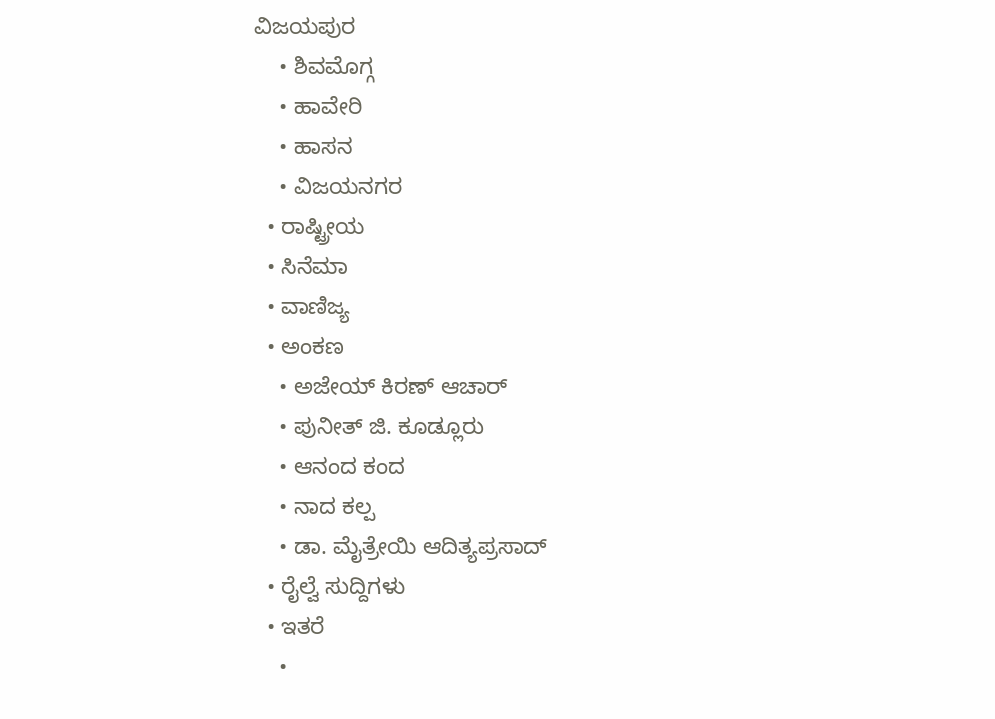ವಿಜಯಪುರ
    • ಶಿವಮೊಗ್ಗ
    • ಹಾವೇರಿ
    • ಹಾಸನ
    • ವಿಜಯನಗರ
  • ರಾಷ್ಟ್ರೀಯ
  • ಸಿನೆಮಾ
  • ವಾಣಿಜ್ಯ
  • ಅಂಕಣ
    • ಅಜೇಯ್ ಕಿರಣ್ ಆಚಾರ್
    • ಪುನೀತ್ ಜಿ. ಕೂಡ್ಲೂರು
    • ಆನಂದ ಕಂದ
    • ನಾದ ಕಲ್ಪ
    • ಡಾ. ಮೈತ್ರೇಯಿ ಆದಿತ್ಯಪ್ರಸಾದ್
  • ರೈಲ್ವೆ ಸುದ್ದಿಗಳು
  • ಇತರೆ
    •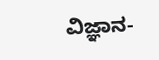ವಿಜ್ಞಾನ-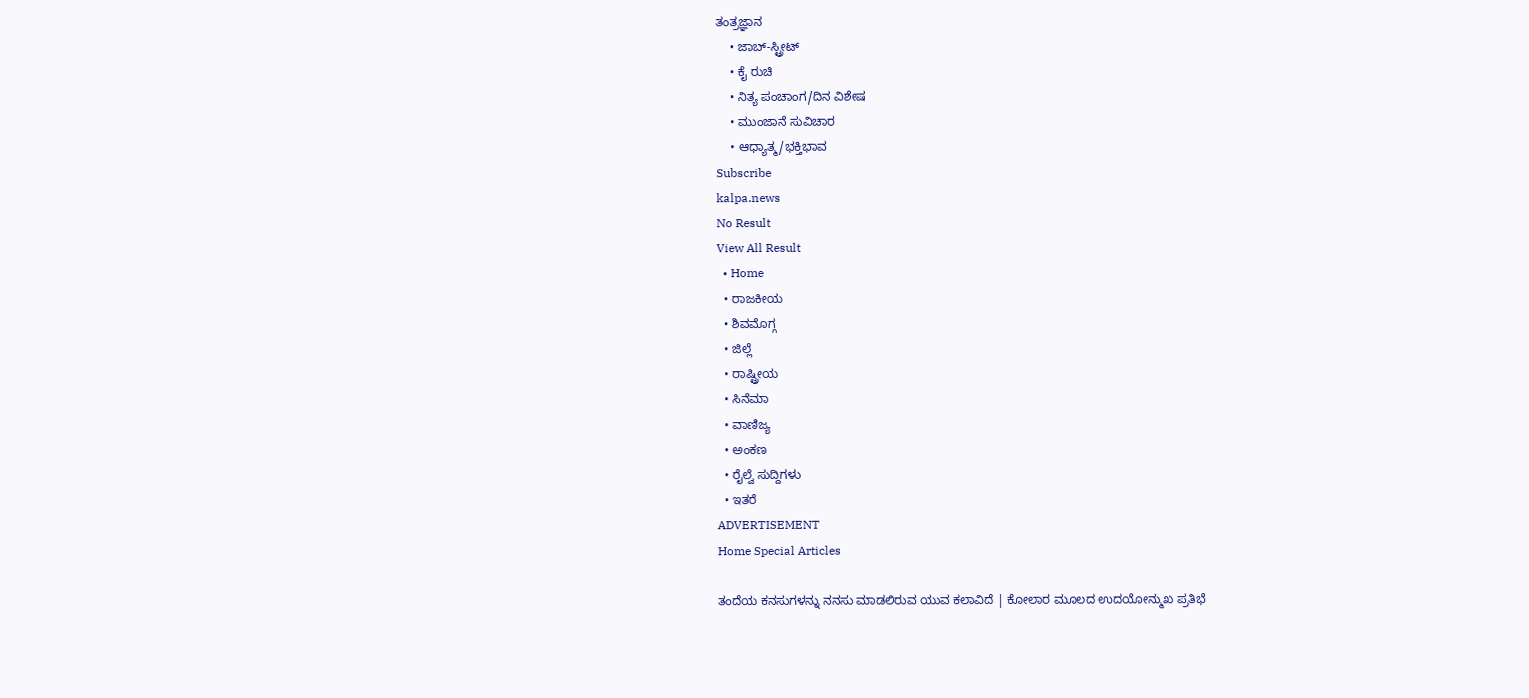ತಂತ್ರಜ್ಞಾನ
    • ಜಾಬ್-ಸ್ಟ್ರೀಟ್
    • ಕೈ ರುಚಿ
    • ನಿತ್ಯ ಪಂಚಾಂಗ/ದಿನ ವಿಶೇಷ
    • ಮುಂಜಾನೆ ಸುವಿಚಾರ
    • ಆಧ್ಯಾತ್ಮ/ಭಕ್ತಿಭಾವ
Subscribe
kalpa.news
No Result
View All Result
  • Home
  • ರಾಜಕೀಯ
  • ಶಿವಮೊಗ್ಗ
  • ಜಿಲ್ಲೆ
  • ರಾಷ್ಟ್ರೀಯ
  • ಸಿನೆಮಾ
  • ವಾಣಿಜ್ಯ
  • ಅಂಕಣ
  • ರೈಲ್ವೆ ಸುದ್ದಿಗಳು
  • ಇತರೆ
ADVERTISEMENT
Home Special Articles

ತಂದೆಯ ಕನಸುಗಳನ್ನು ನನಸು ಮಾಡಲಿರುವ ಯುವ ಕಲಾವಿದೆ | ಕೋಲಾರ ಮೂಲದ ಉದಯೋನ್ಮುಖ ಪ್ರತಿಭೆ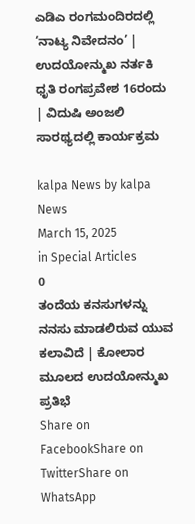ಎಡಿಎ ರಂಗಮಂದಿರದಲ್ಲಿ ‘ನಾಟ್ಯ ನಿವೇದನಂ’ | ಉದಯೋನ್ಮುಖ ನರ್ತಕಿ ಧೃತಿ ರಂಗಪ್ರವೇಶ 16ರಂದು | ವಿದುಷಿ ಅಂಜಲಿ ಸಾರಥ್ಯದಲ್ಲಿ ಕಾರ್ಯಕ್ರಮ

kalpa News by kalpa News
March 15, 2025
in Special Articles
0
ತಂದೆಯ ಕನಸುಗಳನ್ನು ನನಸು ಮಾಡಲಿರುವ ಯುವ ಕಲಾವಿದೆ | ಕೋಲಾರ ಮೂಲದ ಉದಯೋನ್ಮುಖ ಪ್ರತಿಭೆ
Share on FacebookShare on TwitterShare on WhatsApp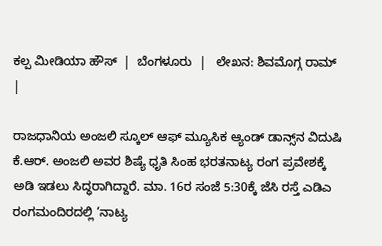ಕಲ್ಪ ಮೀಡಿಯಾ ಹೌಸ್  |  ಬೆಂಗಳೂರು  |   ಲೇಖನ: ಶಿವಮೊಗ್ಗ ರಾಮ್  |

ರಾಜಧಾನಿಯ ಅಂಜಲಿ ಸ್ಕೂಲ್ ಆಫ್ ಮ್ಯೂಸಿಕ ಆ್ಯಂಡ್ ಡಾನ್ಸ್‌ನ ವಿದುಷಿ ಕೆ.ಆರ್. ಅಂಜಲಿ ಅವರ ಶಿಷ್ಯೆ ಧೃತಿ ಸಿಂಹ ಭರತನಾಟ್ಯ ರಂಗ ಪ್ರವೇಶಕ್ಕೆ ಅಡಿ ಇಡಲು ಸಿದ್ಧರಾಗಿದ್ದಾರೆ. ಮಾ. 16ರ ಸಂಜೆ 5:30ಕ್ಕೆ ಜೆಸಿ ರಸ್ತೆ ಎಡಿಎ ರಂಗಮಂದಿರದಲ್ಲಿ ‘ನಾಟ್ಯ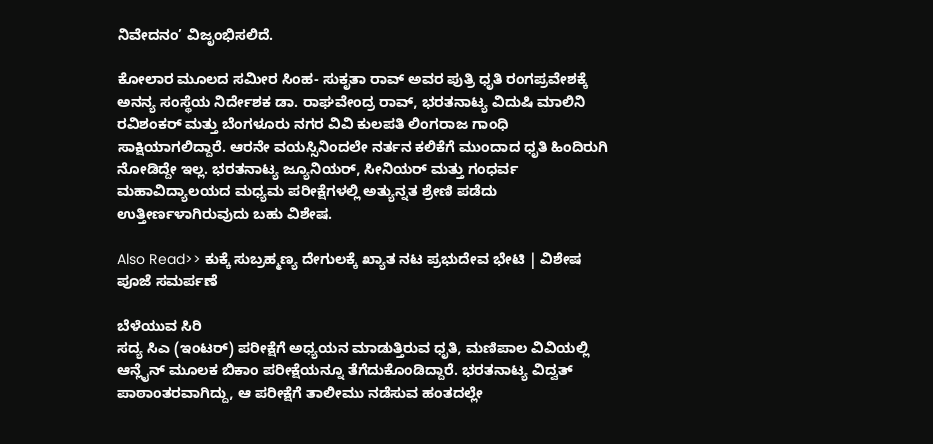ನಿವೇದನಂ’ ವಿಜೃಂಭಿಸಲಿದೆ.

ಕೋಲಾರ ಮೂಲದ ಸಮೀರ ಸಿಂಹ- ಸುಕೃತಾ ರಾವ್ ಅವರ ಪುತ್ರಿ ಧೃತಿ ರಂಗಪ್ರವೇಶಕ್ಕೆ ಅನನ್ಯ ಸಂಸ್ಥೆಯ ನಿರ್ದೇಶಕ ಡಾ. ರಾಘವೇಂದ್ರ ರಾವ್, ಭರತನಾಟ್ಯ ವಿದುಷಿ ಮಾಲಿನಿ ರವಿಶಂಕರ್ ಮತ್ತು ಬೆಂಗಳೂರು ನಗರ ವಿವಿ ಕುಲಪತಿ ಲಿಂಗರಾಜ ಗಾಂಧಿ ಸಾಕ್ಷಿಯಾಗಲಿದ್ದಾರೆ. ಆರನೇ ವಯಸ್ಸಿನಿಂದಲೇ ನರ್ತನ ಕಲಿಕೆಗೆ ಮುಂದಾದ ಧೃತಿ ಹಿಂದಿರುಗಿ ನೋಡಿದ್ದೇ ಇಲ್ಲ. ಭರತನಾಟ್ಯ ಜ್ಯೂನಿಯರ್, ಸೀನಿಯರ್ ಮತ್ತು ಗಂಧರ್ವ ಮಹಾವಿದ್ಯಾಲಯದ ಮಧ್ಯಮ ಪರೀಕ್ಷೆಗಳಲ್ಲಿ ಅತ್ಯುನ್ನತ ಶ್ರೇಣಿ ಪಡೆದು ಉತ್ತೀರ್ಣಳಾಗಿರುವುದು ಬಹು ವಿಶೇಷ.

Also Read>> ಕುಕ್ಕೆ ಸುಬ್ರಹ್ಮಣ್ಯ ದೇಗುಲಕ್ಕೆ ಖ್ಯಾತ ನಟ ಪ್ರಭುದೇವ ಭೇಟಿ | ವಿಶೇಷ ಪೂಜೆ ಸಮರ್ಪಣೆ

ಬೆಳೆಯುವ ಸಿರಿ
ಸದ್ಯ ಸಿಎ (ಇಂಟರ್) ಪರೀಕ್ಷೆಗೆ ಅಧ್ಯಯನ ಮಾಡುತ್ತಿರುವ ಧೃತಿ, ಮಣಿಪಾಲ ವಿವಿಯಲ್ಲಿ ಆನ್ಲೈನ್ ಮೂಲಕ ಬಿಕಾಂ ಪರೀಕ್ಷೆಯನ್ನೂ ತೆಗೆದುಕೊಂಡಿದ್ದಾರೆ. ಭರತನಾಟ್ಯ ವಿದ್ವತ್ ಪಾಠಾಂತರವಾಗಿದ್ದು, ಆ ಪರೀಕ್ಷೆಗೆ ತಾಲೀಮು ನಡೆಸುವ ಹಂತದಲ್ಲೇ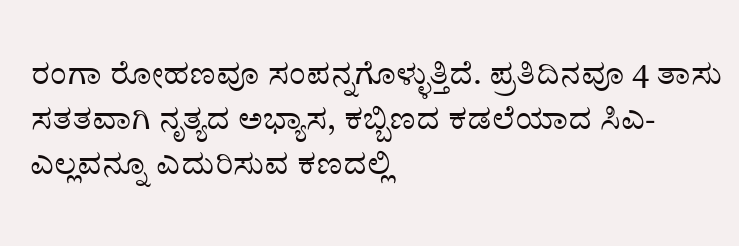ರಂಗಾ ರೋಹಣವೂ ಸಂಪನ್ನಗೊಳ್ಳುತ್ತಿದೆ. ಪ್ರತಿದಿನವೂ 4 ತಾಸು ಸತತವಾಗಿ ನೃತ್ಯದ ಅಭ್ಯಾಸ, ಕಬ್ಬಿಣದ ಕಡಲೆಯಾದ ಸಿಎ-ಎಲ್ಲವನ್ನೂ ಎದುರಿಸುವ ಕಣದಲ್ಲಿ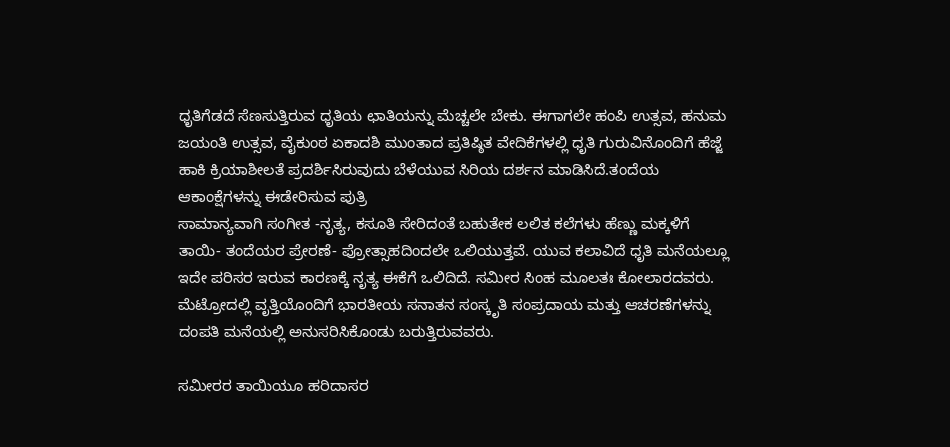ಧೃತಿಗೆಡದೆ ಸೆಣಸುತ್ತಿರುವ ಧೃತಿಯ ಛಾತಿಯನ್ನು ಮೆಚ್ಚಲೇ ಬೇಕು. ಈಗಾಗಲೇ ಹಂಪಿ ಉತ್ಸವ, ಹನುಮ ಜಯಂತಿ ಉತ್ಸವ, ವೈಕುಂಠ ಏಕಾದಶಿ ಮುಂತಾದ ಪ್ರತಿಷ್ಠಿತ ವೇದಿಕೆಗಳಲ್ಲಿ ಧೃತಿ ಗುರುವಿನೊಂದಿಗೆ ಹೆಜ್ಜೆ ಹಾಕಿ ಕ್ರಿಯಾಶೀಲತೆ ಪ್ರದರ್ಶಿಸಿರುವುದು ಬೆಳೆಯುವ ಸಿರಿಯ ದರ್ಶನ ಮಾಡಿಸಿದೆ.ತಂದೆಯ ಆಕಾಂಕ್ಷೆಗಳನ್ನು ಈಡೇರಿಸುವ ಪುತ್ರಿ
ಸಾಮಾನ್ಯವಾಗಿ ಸಂಗೀತ -ನೃತ್ಯ, ಕಸೂತಿ ಸೇರಿದಂತೆ ಬಹುತೇಕ ಲಲಿತ ಕಲೆಗಳು ಹೆಣ್ಣು ಮಕ್ಕಳಿಗೆ ತಾಯಿ- ತಂದೆಯರ ಪ್ರೇರಣೆ- ಪ್ರೋತ್ಸಾಹದಿಂದಲೇ ಒಲಿಯುತ್ತವೆ. ಯುವ ಕಲಾವಿದೆ ಧೃತಿ ಮನೆಯಲ್ಲೂ ಇದೇ ಪರಿಸರ ಇರುವ ಕಾರಣಕ್ಕೆ ನೃತ್ಯ ಈಕೆಗೆ ಒಲಿದಿದೆ. ಸಮೀರ ಸಿಂಹ ಮೂಲತಃ ಕೋಲಾರದವರು. ಮೆಟ್ರೋದಲ್ಲಿ ವೃತ್ತಿಯೊಂದಿಗೆ ಭಾರತೀಯ ಸನಾತನ ಸಂಸ್ಕೃತಿ ಸಂಪ್ರದಾಯ ಮತ್ತು ಆಚರಣೆಗಳನ್ನು ದಂಪತಿ ಮನೆಯಲ್ಲಿ ಅನುಸರಿಸಿಕೊಂಡು ಬರುತ್ತಿರುವವರು.

ಸಮೀರರ ತಾಯಿಯೂ ಹರಿದಾಸರ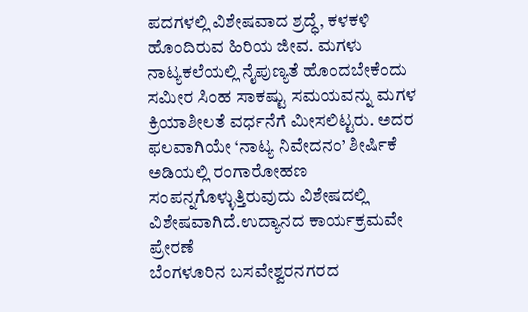ಪದಗಳಲ್ಲಿ ವಿಶೇಷವಾದ ಶ್ರದ್ಧೆ, ಕಳಕಳಿ ಹೊಂದಿರುವ ಹಿರಿಯ ಜೀವ. ಮಗಳು ನಾಟ್ಯಕಲೆಯಲ್ಲಿ ನೈಪುಣ್ಯತೆ ಹೊಂದಬೇಕೆಂದು ಸಮೀರ ಸಿಂಹ ಸಾಕಷ್ಟು ಸಮಯವನ್ನು ಮಗಳ ಕ್ರಿಯಾಶೀಲತೆ ವರ್ಧನೆಗೆ ಮೀಸಲಿಟ್ಟರು. ಅದರ ಫಲವಾಗಿಯೇ ‘ನಾಟ್ಯ ನಿವೇದನಂ’ ಶೀರ್ಷಿಕೆ ಅಡಿಯಲ್ಲಿ ರಂಗಾರೋಹಣ ಸಂಪನ್ನಗೊಳ್ಳುತ್ತಿರುವುದು ವಿಶೇಷದಲ್ಲಿ ವಿಶೇಷವಾಗಿದೆ.ಉದ್ಯಾನದ ಕಾರ್ಯಕ್ರಮವೇ ಪ್ರೇರಣೆ
ಬೆಂಗಳೂರಿನ ಬಸವೇಶ್ವರನಗರದ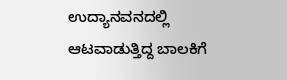ಉದ್ಯಾನವನದಲ್ಲಿ ಆಟವಾಡುತ್ತಿದ್ದ ಬಾಲಕಿಗೆ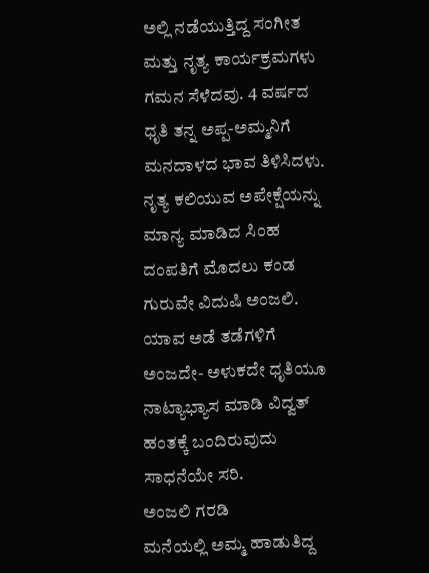ಅಲ್ಲಿ ನಡೆಯುತ್ತಿದ್ದ ಸಂಗೀತ ಮತ್ತು ನೃತ್ಯ ಕಾರ್ಯಕ್ರಮಗಳು ಗಮನ ಸೆಳೆದವು. 4 ವರ್ಷದ ಧೃತಿ ತನ್ನ ಅಪ್ಪ-ಅಮ್ಮನಿಗೆ ಮನದಾಳದ ಭಾವ ತಿಳಿಸಿದಳು. ನೃತ್ಯ ಕಲಿಯುವ ಅಪೇಕ್ಷೆಯನ್ನು ಮಾನ್ಯ ಮಾಡಿದ ಸಿಂಹ ದಂಪತಿಗೆ ಮೊದಲು ಕಂಡ ಗುರುವೇ ವಿದುಷಿ ಅಂಜಲಿ. ಯಾವ ಅಡೆ ತಡೆಗಳಿಗೆ ಅಂಜದೇ- ಅಳುಕದೇ ಧೃತಿಯೂ ನಾಟ್ಯಾಭ್ಯಾಸ ಮಾಡಿ ವಿದ್ವತ್ ಹಂತಕ್ಕೆ ಬಂದಿರುವುದು ಸಾಧನೆಯೇ ಸರಿ.
ಅಂಜಲಿ ಗರಡಿ
ಮನೆಯಲ್ಲಿ ಅಮ್ಮ ಹಾಡುತಿದ್ದ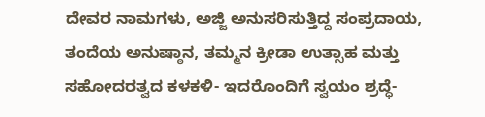ದೇವರ ನಾಮಗಳು, ಅಜ್ಜಿ ಅನುಸರಿಸುತ್ತಿದ್ದ ಸಂಪ್ರದಾಯ, ತಂದೆಯ ಅನುಷ್ಠಾನ, ತಮ್ಮನ ಕ್ರೀಡಾ ಉತ್ಸಾಹ ಮತ್ತು ಸಹೋದರತ್ವದ ಕಳಕಳಿ- ಇದರೊಂದಿಗೆ ಸ್ವಯಂ ಶ್ರದ್ಧೆ-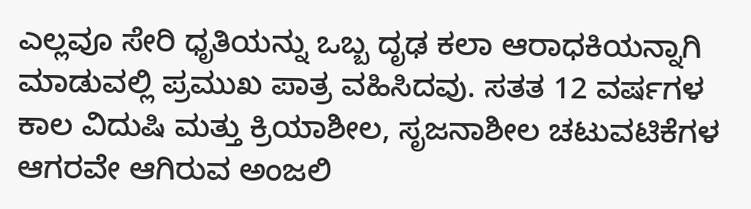ಎಲ್ಲವೂ ಸೇರಿ ಧೃತಿಯನ್ನು ಒಬ್ಬ ದೃಢ ಕಲಾ ಆರಾಧಕಿಯನ್ನಾಗಿ ಮಾಡುವಲ್ಲಿ ಪ್ರಮುಖ ಪಾತ್ರ ವಹಿಸಿದವು. ಸತತ 12 ವರ್ಷಗಳ ಕಾಲ ವಿದುಷಿ ಮತ್ತು ಕ್ರಿಯಾಶೀಲ, ಸೃಜನಾಶೀಲ ಚಟುವಟಿಕೆಗಳ ಆಗರವೇ ಆಗಿರುವ ಅಂಜಲಿ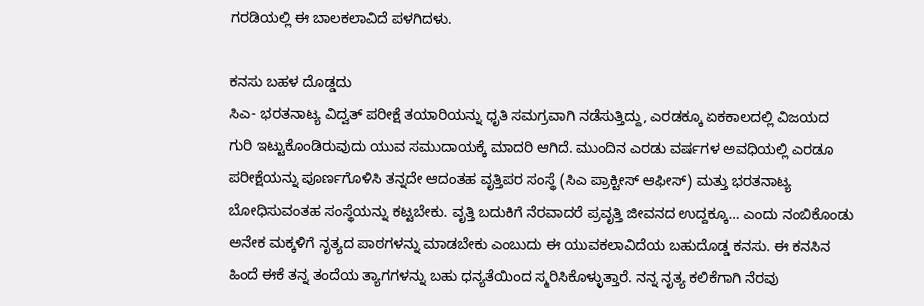ಗರಡಿಯಲ್ಲಿ ಈ ಬಾಲಕಲಾವಿದೆ ಪಳಗಿದಳು.

ಕನಸು ಬಹಳ ದೊಡ್ಡದು
ಸಿಎ- ಭರತನಾಟ್ಯ ವಿದ್ವತ್ ಪರೀಕ್ಷೆ ತಯಾರಿಯನ್ನು ಧೃತಿ ಸಮಗ್ರವಾಗಿ ನಡೆಸುತ್ತಿದ್ದು, ಎರಡಕ್ಕೂ ಏಕಕಾಲದಲ್ಲಿ ವಿಜಯದ ಗುರಿ ಇಟ್ಟುಕೊಂಡಿರುವುದು ಯುವ ಸಮುದಾಯಕ್ಕೆ ಮಾದರಿ ಆಗಿದೆ. ಮುಂದಿನ ಎರಡು ವರ್ಷಗಳ ಅವಧಿಯಲ್ಲಿ ಎರಡೂ ಪರೀಕ್ಷೆಯನ್ನು ಪೂರ್ಣಗೊಳಿಸಿ ತನ್ನದೇ ಆದಂತಹ ವೃತ್ತಿಪರ ಸಂಸ್ಥೆ (ಸಿಎ ಪ್ರಾಕ್ಟೀಸ್ ಆಫೀಸ್) ಮತ್ತು ಭರತನಾಟ್ಯ ಬೋಧಿಸುವಂತಹ ಸಂಸ್ಥೆಯನ್ನು ಕಟ್ಟಬೇಕು. ವೃತ್ತಿ ಬದುಕಿಗೆ ನೆರವಾದರೆ ಪ್ರವೃತ್ತಿ ಜೀವನದ ಉದ್ದಕ್ಕೂ… ಎಂದು ನಂಬಿಕೊಂಡು ಅನೇಕ ಮಕ್ಕಳಿಗೆ ನೃತ್ಯದ ಪಾಠಗಳನ್ನು ಮಾಡಬೇಕು ಎಂಬುದು ಈ ಯುವಕಲಾವಿದೆಯ ಬಹುದೊಡ್ಡ ಕನಸು. ಈ ಕನಸಿನ ಹಿಂದೆ ಈಕೆ ತನ್ನ ತಂದೆಯ ತ್ಯಾಗಗಳನ್ನು ಬಹು ಧನ್ಯತೆಯಿಂದ ಸ್ಮರಿಸಿಕೊಳ್ಳುತ್ತಾರೆ. ನನ್ನ ನೃತ್ಯ ಕಲಿಕೆಗಾಗಿ ನೆರವು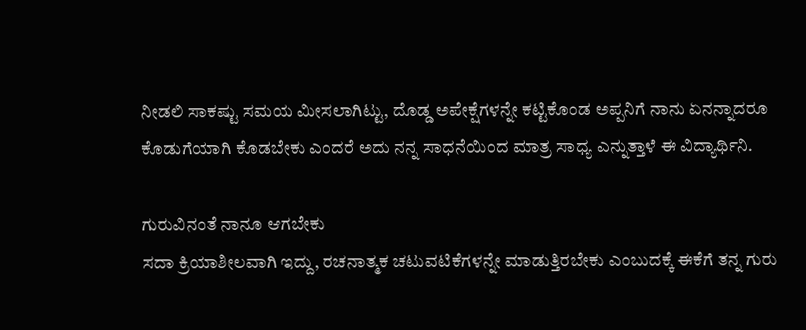ನೀಡಲಿ ಸಾಕಷ್ಟು ಸಮಯ ಮೀಸಲಾಗಿಟ್ಟು, ದೊಡ್ಡ ಅಪೇಕ್ಷೆಗಳನ್ನೇ ಕಟ್ಟಿಕೊಂಡ ಅಪ್ಪನಿಗೆ ನಾನು ಏನನ್ನಾದರೂ ಕೊಡುಗೆಯಾಗಿ ಕೊಡಬೇಕು ಎಂದರೆ ಅದು ನನ್ನ ಸಾಧನೆಯಿಂದ ಮಾತ್ರ ಸಾಧ್ಯ ಎನ್ನುತ್ತಾಳೆ ಈ ವಿದ್ಯಾರ್ಥಿನಿ.

ಗುರುವಿನಂತೆ ನಾನೂ ಆಗಬೇಕು
ಸದಾ ಕ್ರಿಯಾಶೀಲವಾಗಿ ಇದ್ದು, ರಚನಾತ್ಮಕ ಚಟುವಟಿಕೆಗಳನ್ನೇ ಮಾಡುತ್ತಿರಬೇಕು ಎಂಬುದಕ್ಕೆ ಈಕೆಗೆ ತನ್ನ ಗುರು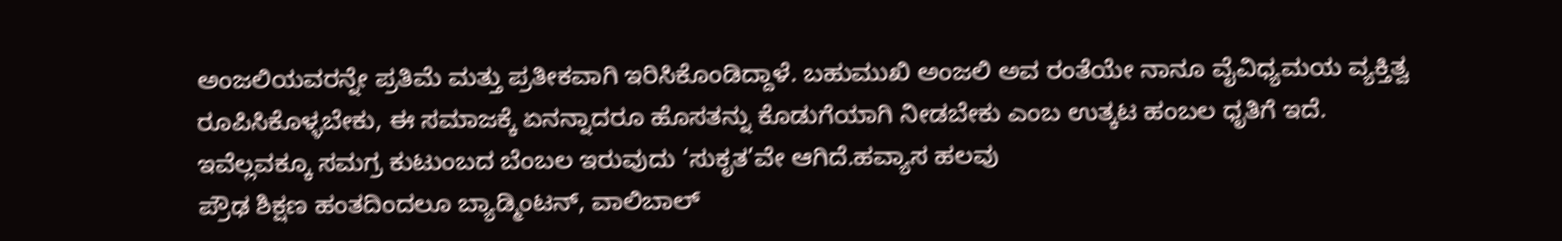ಅಂಜಲಿಯವರನ್ನೇ ಪ್ರತಿಮೆ ಮತ್ತು ಪ್ರತೀಕವಾಗಿ ಇರಿಸಿಕೊಂಡಿದ್ದಾಳೆ. ಬಹುಮುಖಿ ಅಂಜಲಿ ಅವ ರಂತೆಯೇ ನಾನೂ ವೈವಿಧ್ಯಮಯ ವ್ಯಕ್ತಿತ್ವ ರೂಪಿಸಿಕೊಳ್ಳಬೇಕು, ಈ ಸಮಾಜಕ್ಕೆ ಏನನ್ನಾದರೂ ಹೊಸತನ್ನು ಕೊಡುಗೆಯಾಗಿ ನೀಡಬೇಕು ಎಂಬ ಉತ್ಕಟ ಹಂಬಲ ಧೃತಿಗೆ ಇದೆ. ಇವೆಲ್ಲವಕ್ಕೂ ಸಮಗ್ರ ಕುಟುಂಬದ ಬೆಂಬಲ ಇರುವುದು ‘ಸುಕೃತ’ವೇ ಆಗಿದೆ.ಹವ್ಯಾಸ ಹಲವು
ಪ್ರೌಢ ಶಿಕ್ಷಣ ಹಂತದಿಂದಲೂ ಬ್ಯಾಡ್ಮಿಂಟನ್, ವಾಲಿಬಾಲ್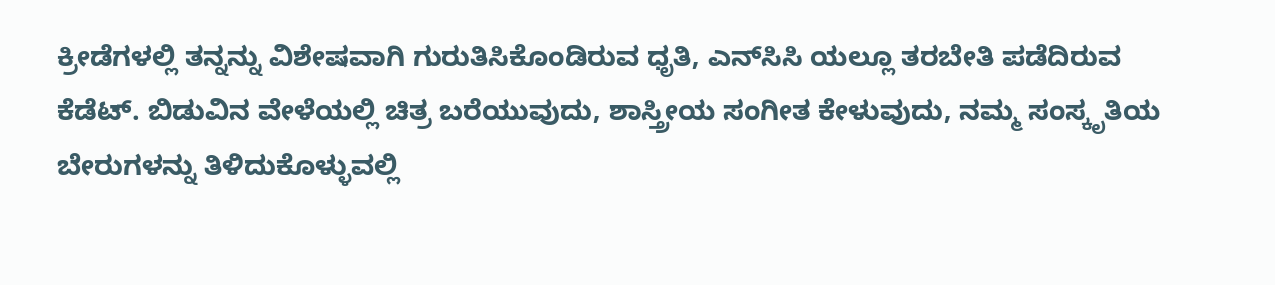ಕ್ರೀಡೆಗಳಲ್ಲಿ ತನ್ನನ್ನು ವಿಶೇಷವಾಗಿ ಗುರುತಿಸಿಕೊಂಡಿರುವ ಧೃತಿ, ಎನ್‌ಸಿಸಿ ಯಲ್ಲೂ ತರಬೇತಿ ಪಡೆದಿರುವ ಕೆಡೆಟ್. ಬಿಡುವಿನ ವೇಳೆಯಲ್ಲಿ ಚಿತ್ರ ಬರೆಯುವುದು, ಶಾಸ್ತ್ರೀಯ ಸಂಗೀತ ಕೇಳುವುದು, ನಮ್ಮ ಸಂಸ್ಕೃತಿಯ ಬೇರುಗಳನ್ನು ತಿಳಿದುಕೊಳ್ಳುವಲ್ಲಿ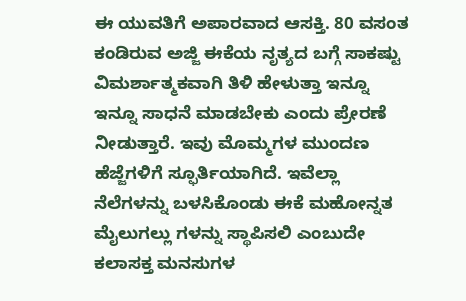ಈ ಯುವತಿಗೆ ಅಪಾರವಾದ ಆಸಕ್ತಿ. 80 ವಸಂತ ಕಂಡಿರುವ ಅಜ್ಜಿ ಈಕೆಯ ನೃತ್ಯದ ಬಗ್ಗೆ ಸಾಕಷ್ಟು ವಿಮರ್ಶಾತ್ಮಕವಾಗಿ ತಿಳಿ ಹೇಳುತ್ತಾ ಇನ್ನೂ ಇನ್ನೂ ಸಾಧನೆ ಮಾಡಬೇಕು ಎಂದು ಪ್ರೇರಣೆ ನೀಡುತ್ತಾರೆ. ಇವು ಮೊಮ್ಮಗಳ ಮುಂದಣ ಹೆಜ್ಜೆಗಳಿಗೆ ಸ್ಫೂರ್ತಿಯಾಗಿದೆ. ಇವೆಲ್ಲಾ ನೆಲೆಗಳನ್ನು ಬಳಸಿಕೊಂಡು ಈಕೆ ಮಹೋನ್ನತ ಮೈಲುಗಲ್ಲು ಗಳನ್ನು ಸ್ಥಾಪಿಸಲಿ ಎಂಬುದೇ ಕಲಾಸಕ್ತ ಮನಸುಗಳ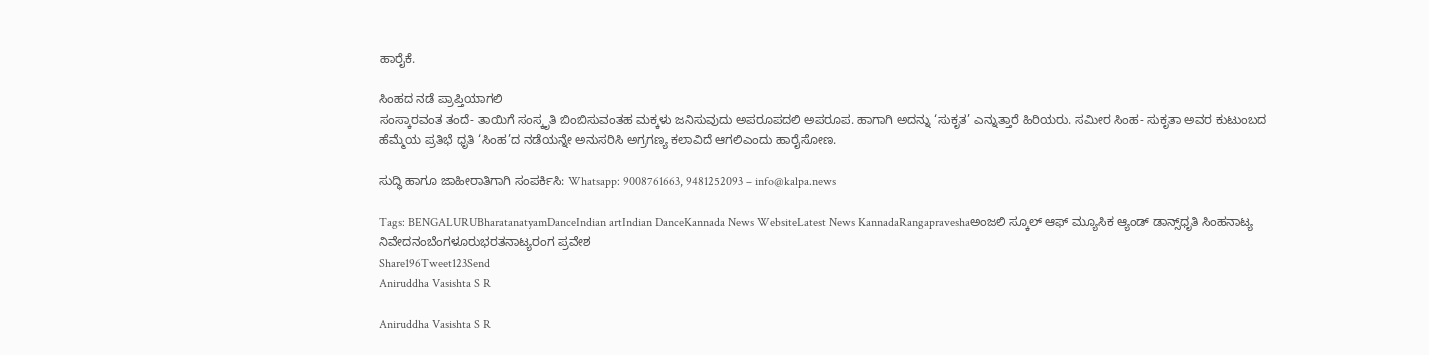ಹಾರೈಕೆ.

ಸಿಂಹದ ನಡೆ ಪ್ರಾಪ್ತಿಯಾಗಲಿ
ಸಂಸ್ಕಾರವಂತ ತಂದೆ- ತಾಯಿಗೆ ಸಂಸ್ಕೃತಿ ಬಿಂಬಿಸುವಂತಹ ಮಕ್ಕಳು ಜನಿಸುವುದು ಅಪರೂಪದಲಿ ಅಪರೂಪ. ಹಾಗಾಗಿ ಅದನ್ನು ‘ಸುಕೃತ’ ಎನ್ನುತ್ತಾರೆ ಹಿರಿಯರು. ಸಮೀರ ಸಿಂಹ- ಸುಕೃತಾ ಅವರ ಕುಟುಂಬದ ಹೆಮ್ಮೆಯ ಪ್ರತಿಭೆ ಧೃತಿ ‘ಸಿಂಹ’ದ ನಡೆಯನ್ನೇ ಅನುಸರಿಸಿ ಅಗ್ರಗಣ್ಯ ಕಲಾವಿದೆ ಆಗಲಿಎಂದು ಹಾರೈಸೋಣ.

ಸುದ್ಧಿ ಹಾಗೂ ಜಾಹೀರಾತಿಗಾಗಿ ಸಂಪರ್ಕಿಸಿ: Whatsapp: 9008761663, 9481252093 – info@kalpa.news

Tags: BENGALURUBharatanatyamDanceIndian artIndian DanceKannada News WebsiteLatest News KannadaRangapraveshaಅಂಜಲಿ ಸ್ಕೂಲ್ ಆಫ್ ಮ್ಯೂಸಿಕ ಆ್ಯಂಡ್ ಡಾನ್ಸ್‌ಧೃತಿ ಸಿಂಹನಾಟ್ಯ ನಿವೇದನಂಬೆಂಗಳೂರುಭರತನಾಟ್ಯರಂಗ ಪ್ರವೇಶ
Share196Tweet123Send
Aniruddha Vasishta S R

Aniruddha Vasishta S R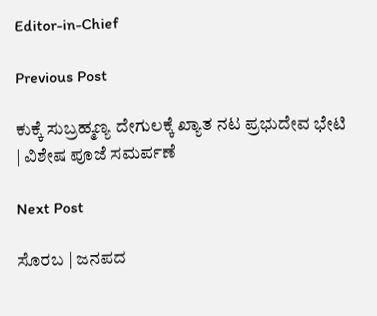Editor-in-Chief

Previous Post

ಕುಕ್ಕೆ ಸುಬ್ರಹ್ಮಣ್ಯ ದೇಗುಲಕ್ಕೆ ಖ್ಯಾತ ನಟ ಪ್ರಭುದೇವ ಭೇಟಿ | ವಿಶೇಷ ಪೂಜೆ ಸಮರ್ಪಣೆ

Next Post

ಸೊರಬ | ಜನಪದ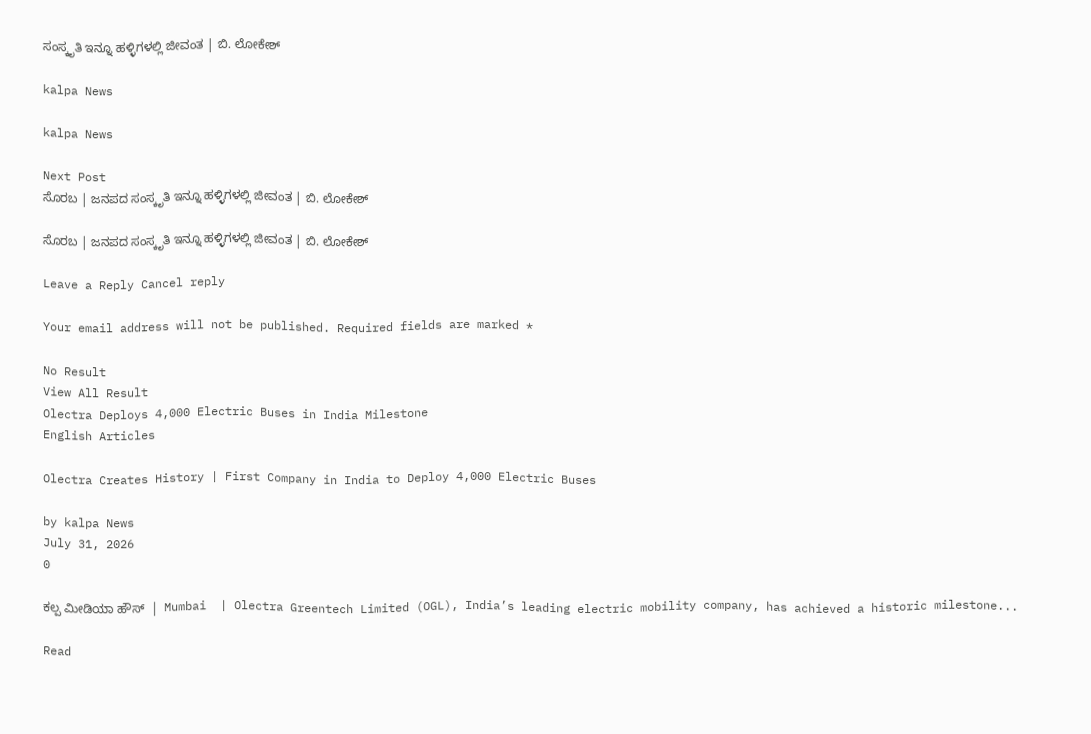ಸಂಸ್ಕೃತಿ ಇನ್ನೂ ಹಳ್ಳಿಗಳಲ್ಲಿ ಜೀವಂತ | ಬಿ. ಲೋಕೇಶ್

kalpa News

kalpa News

Next Post
ಸೊರಬ | ಜನಪದ ಸಂಸ್ಕೃತಿ ಇನ್ನೂ ಹಳ್ಳಿಗಳಲ್ಲಿ ಜೀವಂತ | ಬಿ. ಲೋಕೇಶ್

ಸೊರಬ | ಜನಪದ ಸಂಸ್ಕೃತಿ ಇನ್ನೂ ಹಳ್ಳಿಗಳಲ್ಲಿ ಜೀವಂತ | ಬಿ. ಲೋಕೇಶ್

Leave a Reply Cancel reply

Your email address will not be published. Required fields are marked *

No Result
View All Result
Olectra Deploys 4,000 Electric Buses in India Milestone
English Articles

Olectra Creates History | First Company in India to Deploy 4,000 Electric Buses

by kalpa News
July 31, 2026
0

ಕಲ್ಪ ಮೀಡಿಯಾ ಹೌಸ್  |  Mumbai  | Olectra Greentech Limited (OGL), India’s leading electric mobility company, has achieved a historic milestone...

Read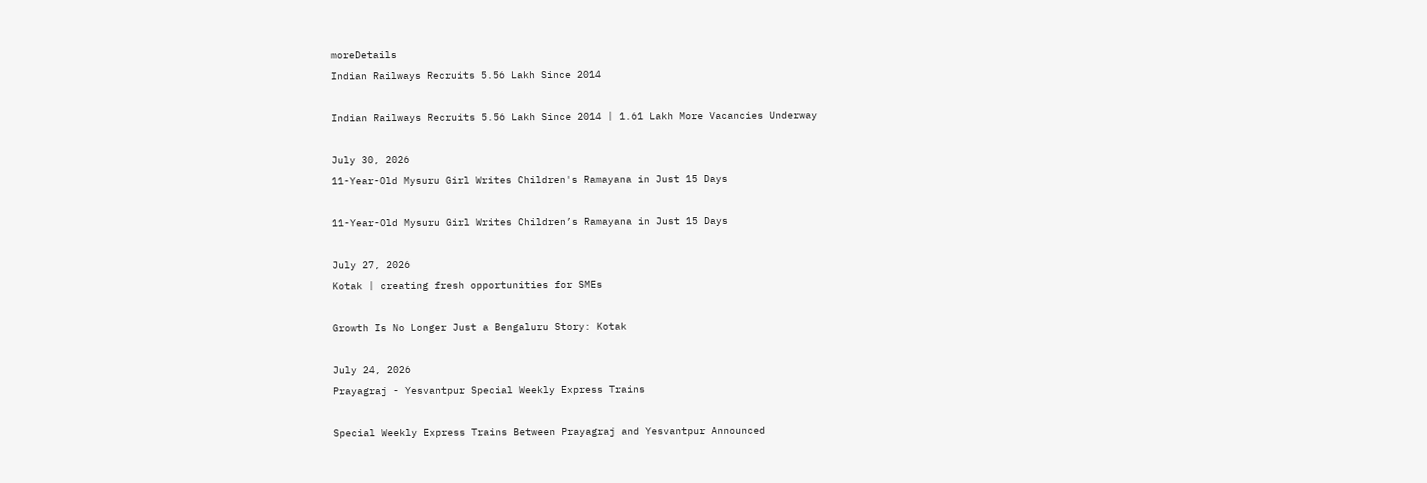moreDetails
Indian Railways Recruits 5.56 Lakh Since 2014

Indian Railways Recruits 5.56 Lakh Since 2014 | 1.61 Lakh More Vacancies Underway

July 30, 2026
11-Year-Old Mysuru Girl Writes Children's Ramayana in Just 15 Days

11-Year-Old Mysuru Girl Writes Children’s Ramayana in Just 15 Days

July 27, 2026
Kotak | creating fresh opportunities for SMEs

Growth Is No Longer Just a Bengaluru Story: Kotak

July 24, 2026
Prayagraj - Yesvantpur Special Weekly Express Trains

Special Weekly Express Trains Between Prayagraj and Yesvantpur Announced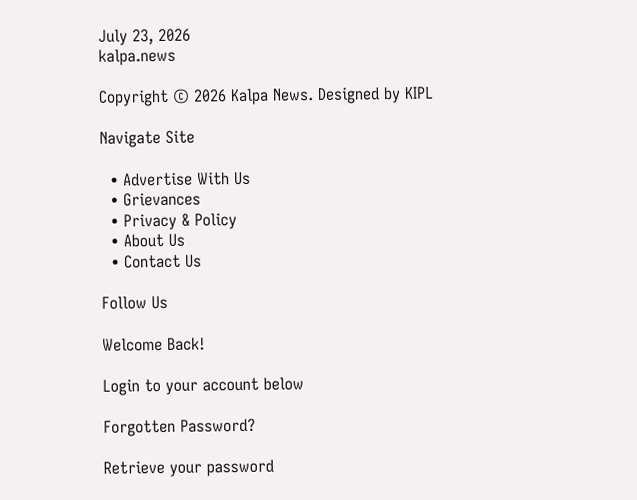July 23, 2026
kalpa.news

Copyright © 2026 Kalpa News. Designed by KIPL

Navigate Site

  • Advertise With Us
  • Grievances
  • Privacy & Policy
  • About Us
  • Contact Us

Follow Us

Welcome Back!

Login to your account below

Forgotten Password?

Retrieve your password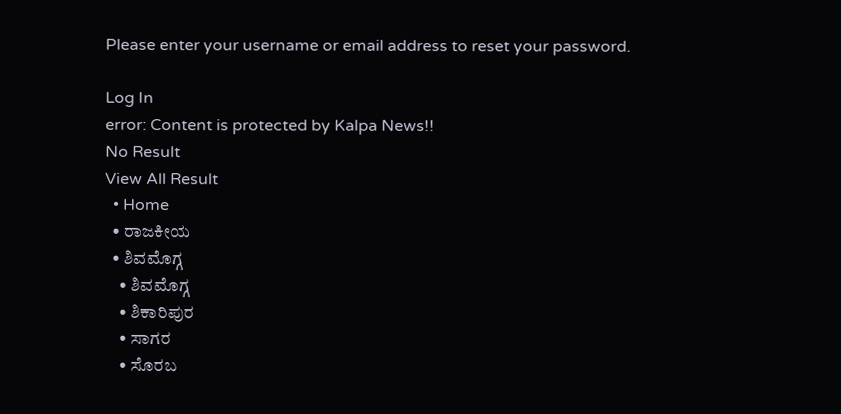Please enter your username or email address to reset your password.

Log In
error: Content is protected by Kalpa News!!
No Result
View All Result
  • Home
  • ರಾಜಕೀಯ
  • ಶಿವಮೊಗ್ಗ
    • ಶಿವಮೊಗ್ಗ
    • ಶಿಕಾರಿಪುರ
    • ಸಾಗರ
    • ಸೊರಬ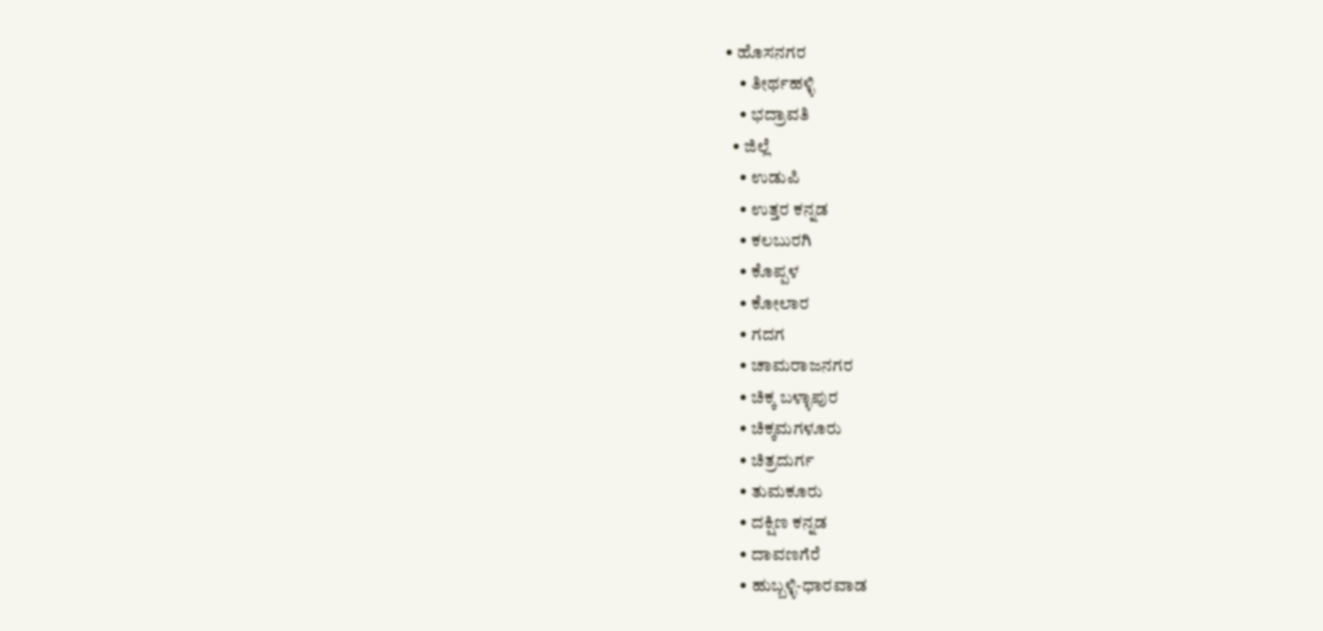• ಹೊಸನಗರ
    • ತೀರ್ಥಹಳ್ಳಿ
    • ಭದ್ರಾವತಿ
  • ಜಿಲ್ಲೆ
    • ಉಡುಪಿ
    • ಉತ್ತರ ಕನ್ನಡ
    • ಕಲಬುರಗಿ
    • ಕೊಪ್ಪಳ
    • ಕೋಲಾರ
    • ಗದಗ
    • ಚಾಮರಾಜನಗರ
    • ಚಿಕ್ಕ ಬಳ್ಳಾಪುರ
    • ಚಿಕ್ಕಮಗಳೂರು
    • ಚಿತ್ರದುರ್ಗ
    • ತುಮಕೂರು
    • ದಕ್ಷಿಣ ಕನ್ನಡ
    • ದಾವಣಗೆರೆ
    • ಹುಬ್ಬಳ್ಳಿ-ಧಾರವಾಡ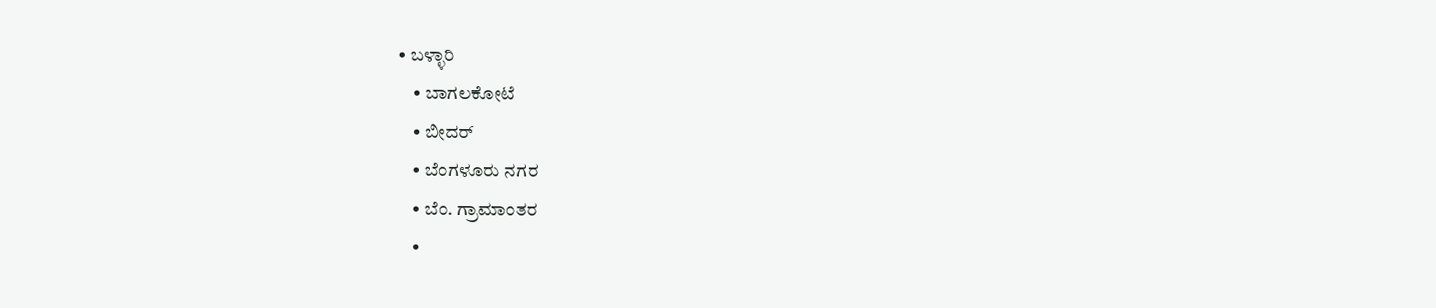• ಬಳ್ಳಾರಿ
    • ಬಾಗಲಕೋಟೆ
    • ಬೀದರ್
    • ಬೆಂಗಳೂರು ನಗರ
    • ಬೆಂ. ಗ್ರಾಮಾಂತರ
    •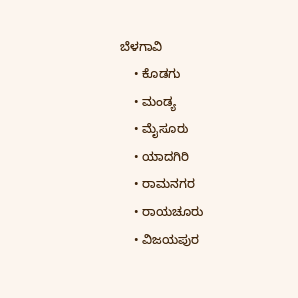ಬೆಳಗಾವಿ
    • ಕೊಡಗು
    • ಮಂಡ್ಯ
    • ಮೈಸೂರು
    • ಯಾದಗಿರಿ
    • ರಾಮನಗರ
    • ರಾಯಚೂರು
    • ವಿಜಯಪುರ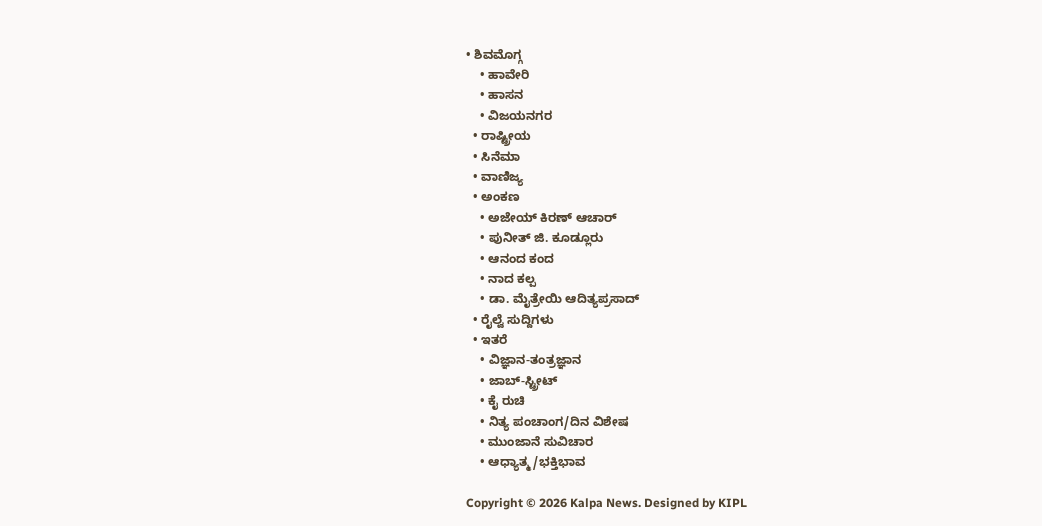• ಶಿವಮೊಗ್ಗ
    • ಹಾವೇರಿ
    • ಹಾಸನ
    • ವಿಜಯನಗರ
  • ರಾಷ್ಟ್ರೀಯ
  • ಸಿನೆಮಾ
  • ವಾಣಿಜ್ಯ
  • ಅಂಕಣ
    • ಅಜೇಯ್ ಕಿರಣ್ ಆಚಾರ್
    • ಪುನೀತ್ ಜಿ. ಕೂಡ್ಲೂರು
    • ಆನಂದ ಕಂದ
    • ನಾದ ಕಲ್ಪ
    • ಡಾ. ಮೈತ್ರೇಯಿ ಆದಿತ್ಯಪ್ರಸಾದ್
  • ರೈಲ್ವೆ ಸುದ್ದಿಗಳು
  • ಇತರೆ
    • ವಿಜ್ಞಾನ-ತಂತ್ರಜ್ಞಾನ
    • ಜಾಬ್-ಸ್ಟ್ರೀಟ್
    • ಕೈ ರುಚಿ
    • ನಿತ್ಯ ಪಂಚಾಂಗ/ದಿನ ವಿಶೇಷ
    • ಮುಂಜಾನೆ ಸುವಿಚಾರ
    • ಆಧ್ಯಾತ್ಮ/ಭಕ್ತಿಭಾವ

Copyright © 2026 Kalpa News. Designed by KIPL